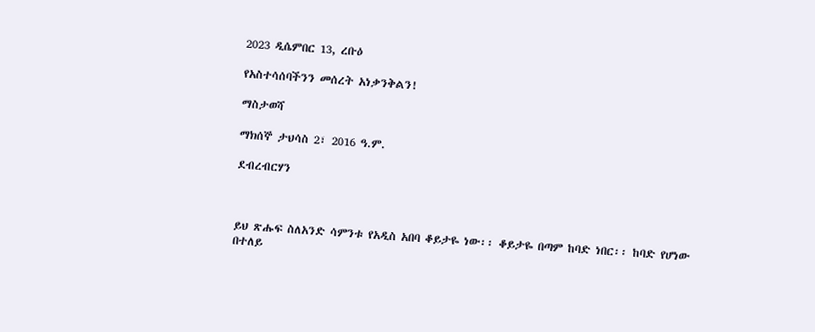2023 ዲሴምበር 13, ረቡዕ

የአስተሳሰባችንን መሰረት አነቃንቅልን!

ማስታወሻ

ማክሰኞ ታህሳስ 2፣ 2016 ዓ.ም.

ደብረብርሃን



ይህ ጽሑፍ ስለአንድ ሳምንቱ የአዲስ አበባ ቆይታዬ ነው፡፡ ቆይታዬ በጣም ከባድ ነበር፡፡ ከባድ የሆነው በተለይ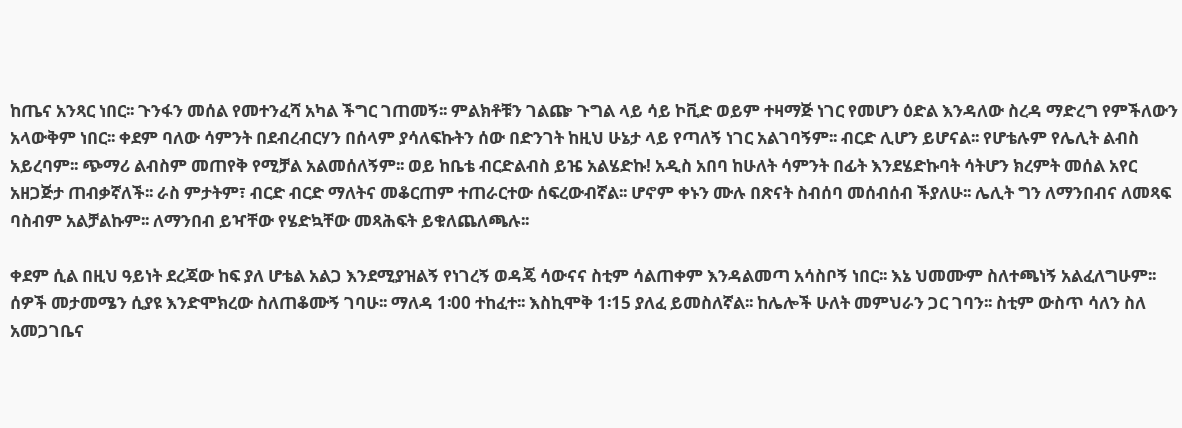ከጤና አንጻር ነበር፡፡ ጉንፋን መሰል የመተንፈሻ አካል ችግር ገጠመኝ፡፡ ምልክቶቹን ገልጬ ጉግል ላይ ሳይ ኮቪድ ወይም ተዛማጅ ነገር የመሆን ዕድል እንዳለው ስረዳ ማድረግ የምችለውን አላውቅም ነበር፡፡ ቀደም ባለው ሳምንት በደብረብርሃን በሰላም ያሳለፍኩትን ሰው በድንገት ከዚህ ሁኔታ ላይ የጣለኝ ነገር አልገባኝም፡፡ ብርድ ሊሆን ይሆናል፡፡ የሆቴሉም የሌሊት ልብስ አይረባም፡፡ ጭማሪ ልብስም መጠየቅ የሚቻል አልመሰለኝም፡፡ ወይ ከቤቴ ብርድልብስ ይዤ አልሄድኩ! አዲስ አበባ ከሁለት ሳምንት በፊት እንደሄድኩባት ሳትሆን ክረምት መሰል አየር አዘጋጅታ ጠብቃኛለች፡፡ ራስ ምታትም፣ ብርድ ብርድ ማለትና መቆርጠም ተጠራርተው ሰፍረውብኛል፡፡ ሆኖም ቀኑን ሙሉ በጽናት ስብሰባ መሰብሰብ ችያለሁ፡፡ ሌሊት ግን ለማንበብና ለመጻፍ ባስብም አልቻልኩም፡፡ ለማንበብ ይዣቸው የሄድኳቸው መጻሕፍት ይቁለጨለጫሉ፡፡

ቀደም ሲል በዚህ ዓይነት ደረጃው ከፍ ያለ ሆቴል አልጋ እንደሚያዝልኝ የነገረኝ ወዳጄ ሳውናና ስቲም ሳልጠቀም እንዳልመጣ አሳስቦኝ ነበር፡፡ እኔ ህመሙም ስለተጫነኝ አልፈለግሁም፡፡ ሰዎች መታመሜን ሲያዩ እንድሞክረው ስለጠቆሙኝ ገባሁ፡፡ ማለዳ 1፡00 ተከፈተ፡፡ እስኪሞቅ 1፡15 ያለፈ ይመስለኛል፡፡ ከሌሎች ሁለት መምህራን ጋር ገባን፡፡ ስቲም ውስጥ ሳለን ስለ አመጋገቤና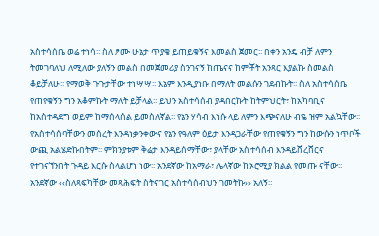አስተሳሰቤ ወሬ ተነሳ፡፡ ስለ ፆሙ ሁኔታ ጥያቄ ይጠይቁኝና እመልስ ጀመር፡፡ በቀን አንዴ ብቻ ለምን ትመገባለህ ለሚለው ያለኝን መልስ በመጀመሪያ ስንገናኝ ከጤናና ከምቾት አንጻር እያልኩ ስመልስ ቆይቻለሁ፡፡ የማወቅ ጉጉታቸው ተነሣሣ፡፡ እኔም እንዲያነቡ በማለት መልሱን ገደብኩት፡፡ ስለ አስተሳሰቤ የጠየቁኝን ግን አቆምኩት ማለት ይቻላል፡፡ ይህን አስተሳሰብ ያዳበርኩት ከትምህርት፣ ከአካባቢና ከአስተዳደግ ወይም ከማሰላሰል ይመስለኛል፡፡ የኔን ሃሳብ እነሱ ላይ ለምን እጭናለሁ ብዬ ዝም አልኳቸው፡፡ የአስተሳሰባቸውን መሰረት እንዳነቃንቀውና የኔን የዓለም ዕይታ እንዳጋራቸው የጠየቁኝን ግን ከውሱን ነጥቦች ውጪ አልሄድኩበትም፡፡ ምክንያቱም ቅሬታ እንዳይሰማቸው፣ ያላቸው አስተሳሰብ እንዳይሸረሸርና የተገናኘንበት ጉዳይ እርሱ ስላልሆነ ነው፡፡ አንደኛው ከአማራ፣ ሌላኛው ከኦሮሚያ ክልል የመጡ ናቸው፡፡ አንደኛው ‹‹ስለጻፍካቸው መጻሕፍት ስትናገር አስተሳሰብህን ገመትኩ›› አለኝ፡፡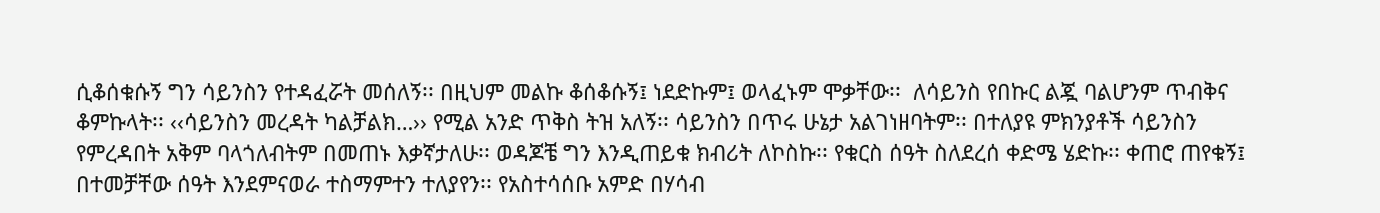ሲቆሰቁሱኝ ግን ሳይንስን የተዳፈሯት መሰለኝ፡፡ በዚህም መልኩ ቆሰቆሱኝ፤ ነደድኩም፤ ወላፈኑም ሞቃቸው፡፡  ለሳይንስ የበኩር ልጇ ባልሆንም ጥብቅና ቆምኩላት፡፡ ‹‹ሳይንስን መረዳት ካልቻልክ…›› የሚል አንድ ጥቅስ ትዝ አለኝ፡፡ ሳይንስን በጥሩ ሁኔታ አልገነዘባትም፡፡ በተለያዩ ምክንያቶች ሳይንስን የምረዳበት አቅም ባላጎለብትም በመጠኑ እቃኛታለሁ፡፡ ወዳጆቼ ግን እንዲጠይቁ ክብሪት ለኮስኩ፡፡ የቁርስ ሰዓት ስለደረሰ ቀድሜ ሄድኩ፡፡ ቀጠሮ ጠየቁኝ፤ በተመቻቸው ሰዓት እንደምናወራ ተስማምተን ተለያየን፡፡ የአስተሳሰቡ አምድ በሃሳብ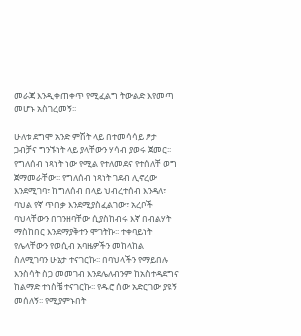መራጃ እንዲቀጠቀጥ የሚፈልግ ትውልድ እየመጣ መሆኑ አስገረመኝ፡፡

ሁለቱ ደግሞ አንድ ምሽት ላይ በተመሳሳይ ፆታ ጋብቻና ግንኙነት ላይ ያላቸውን ሃሳብ ያወሩ ጀመር፡፡ የግለሰብ ነጻነት ነው የሚል የተለመደና የተሰለቸ ወግ ጀማመራቸው፡፡ የግለሰብ ነጻነት ገደብ ሊኖረው እንደሚገባ፣ ከግለሰብ በላይ ህብረተሰብ እንዳለ፣ ባህል የኛ ጥበቃ እንደሚያስፈልገው፣ አረቦች ባህላቸውን በገንዘባቸው ሲያስከብሩ እኛ በብልሃት ማስከበር እንደማያቅተን ሞገትኩ፡፡ ተቀባይነት የሌላቸውን የወሲብ አባዜዎችን መከላከል ስለሚገባን ሁኔታ ተናገርኩ፡፡ በባህላችን የማይበሉ እንስሳት ስጋ መመገብ እንደሌለብንም ከአስተዳደግና ከልማድ ተነስቼ ተናገርኩ፡፡ የዱሮ ሰው አድርገው ያዩኝ መሰለኝ፡፡ የሚያምኑበት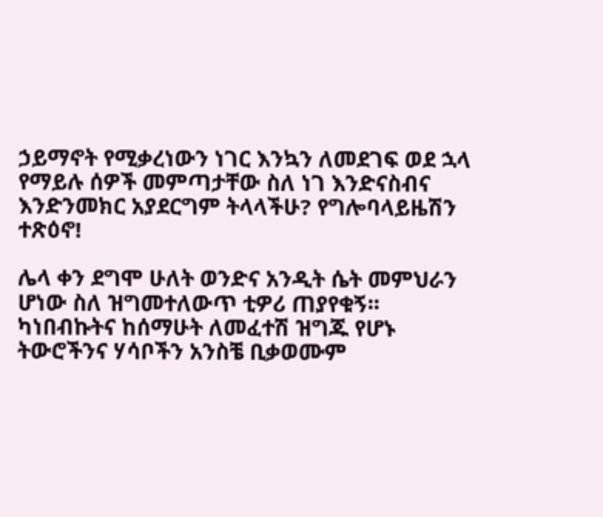ኃይማኖት የሚቃረነውን ነገር እንኳን ለመደገፍ ወደ ኋላ የማይሉ ሰዎች መምጣታቸው ስለ ነገ እንድናስብና እንድንመክር አያደርግም ትላላችሁ? የግሎባላይዜሽን ተጽዕኖ!

ሌላ ቀን ደግሞ ሁለት ወንድና አንዲት ሴት መምህራን ሆነው ስለ ዝግመተለውጥ ቲዎሪ ጠያየቁኝ፡፡ ካነበብኩትና ከሰማሁት ለመፈተሽ ዝግጁ የሆኑ ትውሮችንና ሃሳቦችን አንስቼ ቢቃወሙም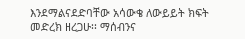እንደማልናደድባቸው አሳውቄ ለውይይት ክፍት መድረክ ዘረጋሁ፡፡ ማሰብንና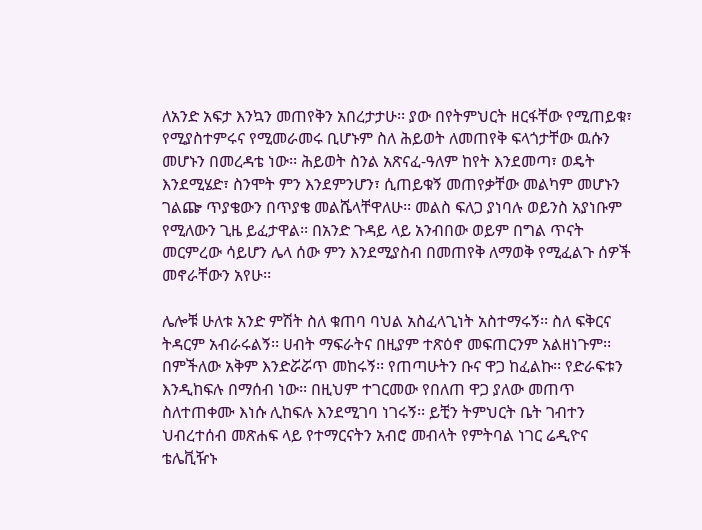ለአንድ አፍታ እንኳን መጠየቅን አበረታታሁ፡፡ ያው በየትምህርት ዘርፋቸው የሚጠይቁ፣ የሚያስተምሩና የሚመራመሩ ቢሆኑም ስለ ሕይወት ለመጠየቅ ፍላጎታቸው ዉሱን መሆኑን በመረዳቴ ነው፡፡ ሕይወት ስንል አጽናፈ-ዓለም ከየት እንደመጣ፣ ወዴት እንደሚሄድ፣ ስንሞት ምን እንደምንሆን፣ ሲጠይቁኝ መጠየቃቸው መልካም መሆኑን ገልጬ ጥያቄውን በጥያቄ መልሼላቸዋለሁ፡፡ መልስ ፍለጋ ያነባሉ ወይንስ አያነቡም የሚለውን ጊዜ ይፈታዋል፡፡ በአንድ ጉዳይ ላይ አንብበው ወይም በግል ጥናት መርምረው ሳይሆን ሌላ ሰው ምን እንደሚያስብ በመጠየቅ ለማወቅ የሚፈልጉ ሰዎች መኖራቸውን አየሁ፡፡

ሌሎቹ ሁለቱ አንድ ምሽት ስለ ቁጠባ ባህል አስፈላጊነት አስተማሩኝ፡፡ ስለ ፍቅርና ትዳርም አብራሩልኝ፡፡ ሀብት ማፍራትና በዚያም ተጽዕኖ መፍጠርንም አልዘነጉም፡፡ በምችለው አቅም እንድሯሯጥ መከሩኝ፡፡ የጠጣሁትን ቡና ዋጋ ከፈልኩ፡፡ የድራፍቱን እንዲከፍሉ በማሰብ ነው፡፡ በዚህም ተገርመው የበለጠ ዋጋ ያለው መጠጥ ስለተጠቀሙ እነሱ ሊከፍሉ እንደሚገባ ነገሩኝ፡፡ ይቺን ትምህርት ቤት ገብተን ህብረተሰብ መጽሐፍ ላይ የተማርናትን አብሮ መብላት የምትባል ነገር ሬዲዮና ቴሌቪዥኑ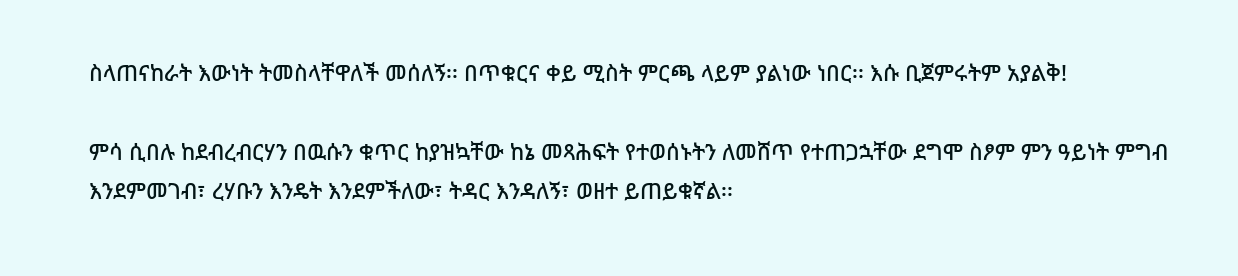ስላጠናከራት እውነት ትመስላቸዋለች መሰለኝ፡፡ በጥቁርና ቀይ ሚስት ምርጫ ላይም ያልነው ነበር፡፡ እሱ ቢጀምሩትም አያልቅ!

ምሳ ሲበሉ ከደብረብርሃን በዉሱን ቁጥር ከያዝኳቸው ከኔ መጻሕፍት የተወሰኑትን ለመሸጥ የተጠጋኋቸው ደግሞ ስፆም ምን ዓይነት ምግብ እንደምመገብ፣ ረሃቡን እንዴት እንደምችለው፣ ትዳር እንዳለኝ፣ ወዘተ ይጠይቁኛል፡፡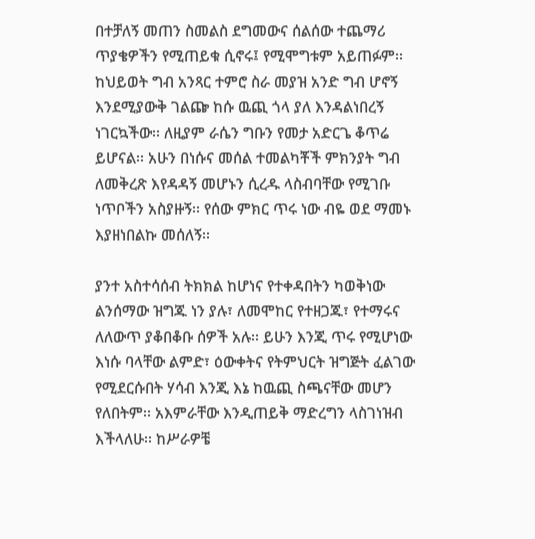በተቻለኝ መጠን ስመልስ ደግመውና ሰልሰው ተጨማሪ ጥያቄዎችን የሚጠይቁ ሲኖሩ፤ የሚሞግቱም አይጠፉም፡፡ ከህይወት ግብ አንጻር ተምሮ ስራ መያዝ አንድ ግብ ሆኖኝ እንደሚያውቅ ገልጬ ከሱ ዉጪ ጎላ ያለ እንዳልነበረኝ ነገርኳችው፡፡ ለዚያም ራሴን ግቡን የመታ አድርጌ ቆጥሬ ይሆናል፡፡ አሁን በነሱና መሰል ተመልካቾች ምክንያት ግብ ለመቅረጽ እየዳዳኝ መሆኑን ሲረዱ ላስብባቸው የሚገቡ ነጥቦችን አስያዙኝ፡፡ የሰው ምክር ጥሩ ነው ብዬ ወደ ማመኑ እያዘነበልኩ መሰለኝ፡፡

ያንተ አስተሳሰብ ትክክል ከሆነና የተቀዳበትን ካወቅነው ልንሰማው ዝግጁ ነን ያሉ፣ ለመሞከር የተዘጋጁ፣ የተማሩና ለለውጥ ያቆበቆቡ ሰዎች አሉ፡፡ ይሁን እንጂ ጥሩ የሚሆነው እነሱ ባላቸው ልምድ፣ ዕውቀትና የትምህርት ዝግጅት ፈልገው የሚደርሱበት ሃሳብ እንጂ እኔ ከዉጪ ስጫናቸው መሆን የለበትም፡፡ አእምራቸው እንዲጠይቅ ማድረግን ላስገነዝብ እችላለሁ፡፡ ከሥራዎቼ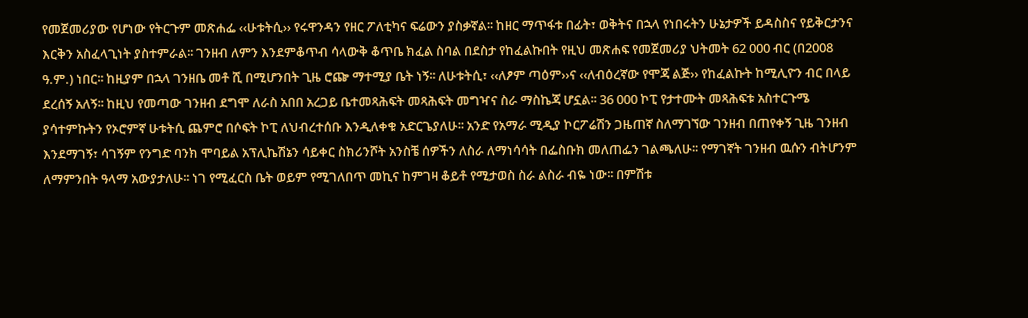የመጀመሪያው የሆነው የትርጉም መጽሐፌ ‹‹ሁቱትሲ›› የሩዋንዳን የዘር ፖለቲካና ፍሬውን ያስቃኛል፡፡ ከዘር ማጥፋቱ በፊት፣ ወቅትና በኋላ የነበሩትን ሁኔታዎች ይዳስስና የይቅርታንና እርቅን አስፈላጊነት ያስተምራል፡፡ ገንዘብ ለምን እንደምቆጥብ ሳላውቅ ቆጥቤ ክፈል ስባል በደስታ የከፈልኩበት የዚህ መጽሐፍ የመጀመሪያ ህትመት 62 000 ብር (በ2008 ዓ.ም.) ነበር፡፡ ከዚያም በኋላ ገንዘቤ መቶ ሺ በሚሆንበት ጊዜ ሮጬ ማተሚያ ቤት ነኝ፡፡ ለሁቱትሲ፣ ‹‹ለፆም ጣዕም››ና ‹‹ለብዕረኛው የሞጃ ልጅ›› የከፈልኩት ከሚሊዮን ብር በላይ ደረሰኝ አለኝ፡፡ ከዚህ የመጣው ገንዘብ ደግሞ ለራስ አበበ አረጋይ ቤተመጻሕፍት መጻሕፍት መግዣና ስራ ማስኬጃ ሆኗል፡፡ 36 000 ኮፒ የታተሙት መጻሕፍቱ አስተርጉሜ ያሳተምኩትን የኦሮምኛ ሁቱትሲ ጨምሮ በሶፍት ኮፒ ለህብረተሰቡ እንዲለቀቁ አድርጌያለሁ፡፡ አንድ የአማራ ሚዲያ ኮርፖሬሽን ጋዜጠኛ ስለማገኘው ገንዘብ በጠየቀኝ ጊዜ ገንዘብ እንደማገኝ፣ ሳገኝም የንግድ ባንክ ሞባይል አፕሊኬሽኔን ሳይቀር ስክሪንሾት አንስቼ ሰዎችን ለስራ ለማነሳሳት በፌስቡክ መለጠፌን ገልጫለሁ፡፡ የማገኛት ገንዘብ ዉሱን ብትሆንም ለማምንበት ዓላማ አውያታለሁ፡፡ ነገ የሚፈርስ ቤት ወይም የሚገለበጥ መኪና ከምገዛ ቆይቶ የሚታወስ ስራ ልስራ ብዬ ነው፡፡ በምሽቱ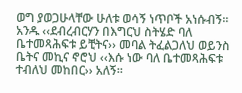ወግ ያወጋሁላቸው ሁለቱ ወሳኝ ነጥቦች አነሱብኝ፡፡ አንዱ ‹‹ደብረብርሃን በእግርህ ስትሄድ ባለ ቤተመጻሕፍቱ ይቺትና›› መባል ትፈልጋለህ ወይንስ ቤትና መኪና ኖሮህ ‹‹እሱ ነው ባለ ቤተመጻሕፍቱ ተብለህ መከበር›› አለኝ፡፡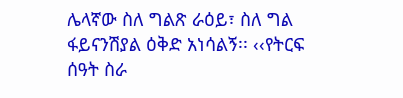ሌላኛው ስለ ግልጽ ራዕይ፣ ስለ ግል ፋይናንሽያል ዕቅድ አነሳልኝ፡፡ ‹‹የትርፍ ሰዓት ስራ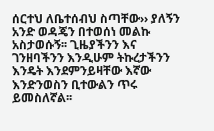ሰርተህ ለቤተሰብህ ስጣቸው›› ያለኝን አንድ ወዳጄን በተወሰነ መልኩ አስታወሱኝ፡፡ ጊዜያችንን እና ገንዘባችንን እንዲሁም ትኩረታችንን እንዴት እንደምንይዛቸው እኛው እንድንወስን ቢተውልን ጥሩ ይመስለኛል፡፡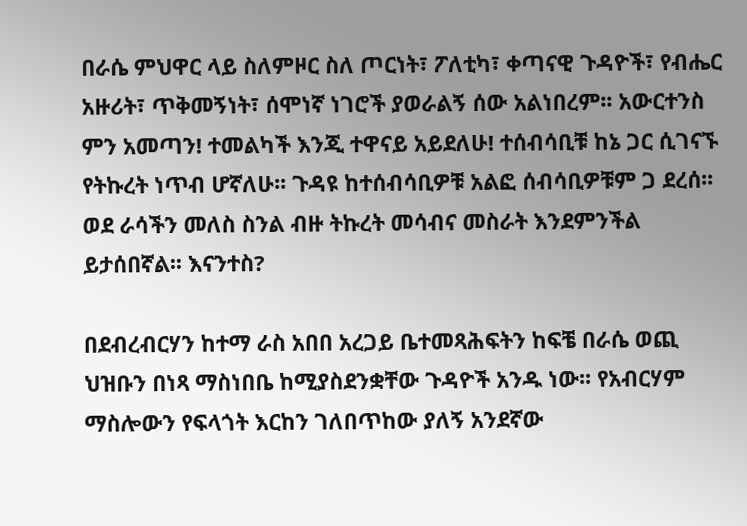በራሴ ምህዋር ላይ ስለምዞር ስለ ጦርነት፣ ፖለቲካ፣ ቀጣናዊ ጉዳዮች፣ የብሔር አዙሪት፣ ጥቅመኝነት፣ ሰሞነኛ ነገሮች ያወራልኝ ሰው አልነበረም፡፡ አውርተንስ ምን አመጣን! ተመልካች እንጂ ተዋናይ አይደለሁ! ተሰብሳቢቹ ከኔ ጋር ሲገናኙ የትኩረት ነጥብ ሆኛለሁ፡፡ ጉዳዩ ከተሰብሳቢዎቹ አልፎ ሰብሳቢዎቹም ጋ ደረሰ፡፡ ወደ ራሳችን መለስ ስንል ብዙ ትኩረት መሳብና መስራት እንደምንችል  ይታሰበኛል፡፡ እናንተስ?

በደብረብርሃን ከተማ ራስ አበበ አረጋይ ቤተመጻሕፍትን ከፍቼ በራሴ ወጪ ህዝቡን በነጻ ማስነበቤ ከሚያስደንቋቸው ጉዳዮች አንዱ ነው፡፡ የአብርሃም ማስሎውን የፍላጎት እርከን ገለበጥከው ያለኝ አንደኛው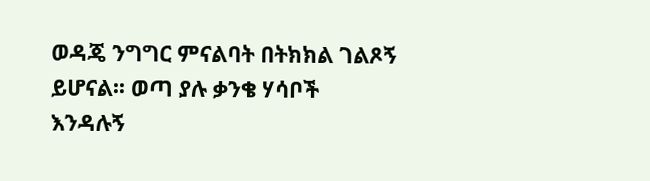ወዳጄ ንግግር ምናልባት በትክክል ገልጾኝ ይሆናል፡፡ ወጣ ያሉ ቃንቄ ሃሳቦች እንዳሉኝ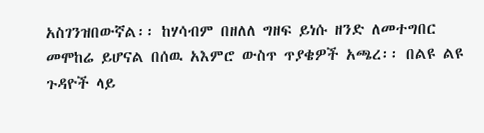አስገንዝበውኛል፡፡ ከሃሳብም በዘለለ ግዘፍ ይነሱ ዘንድ ለመተግበር መሞከሬ ይሆናል በሰዉ አእምሮ ውስጥ ጥያቄዎች አጫረ፡፡ በልዩ ልዩ ጉዳዮች ላይ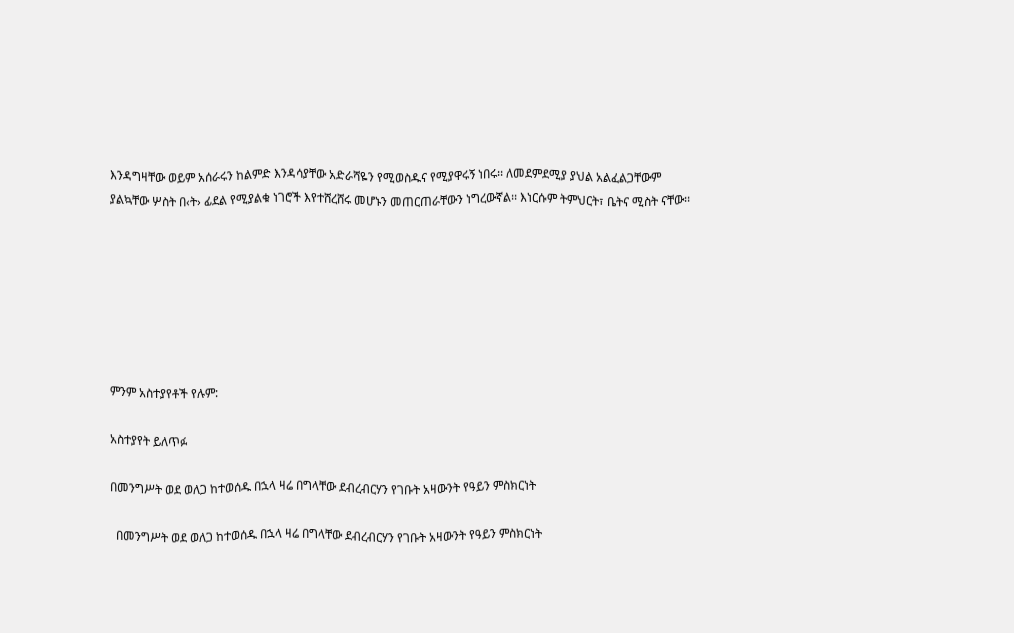እንዳግዛቸው ወይም አሰራሩን ከልምድ እንዳሳያቸው አድራሻዬን የሚወስዱና የሚያዋሩኝ ነበሩ፡፡ ለመደምደሚያ ያህል አልፈልጋቸውም ያልኳቸው ሦስት በ‹ት› ፊደል የሚያልቁ ነገሮች እየተሸረሸሩ መሆኑን መጠርጠራቸውን ነግረውኛል፡፡ እነርሱም ትምህርት፣ ቤትና ሚስት ናቸው፡፡







ምንም አስተያየቶች የሉም:

አስተያየት ይለጥፉ

በመንግሥት ወደ ወለጋ ከተወሰዱ በኋላ ዛሬ በግላቸው ደብረብርሃን የገቡት አዛውንት የዓይን ምስክርነት

  በመንግሥት ወደ ወለጋ ከተወሰዱ በኋላ ዛሬ በግላቸው ደብረብርሃን የገቡት አዛውንት የዓይን ምስክርነት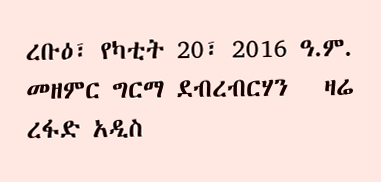ረቡዕ፣ የካቲት 20፣ 2016 ዓ.ም. መዘምር ግርማ ደብረብርሃን   ዛሬ ረፋድ አዲስ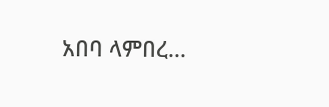አበባ ላምበረ...